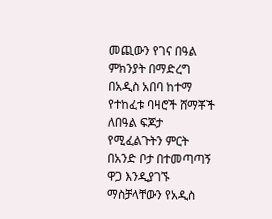መጪውን የገና በዓል ምክንያት በማድረግ በአዲስ አበባ ከተማ የተከፈቱ ባዛሮች ሸማቾች ለበዓል ፍጆታ የሚፈልጉትን ምርት በአንድ ቦታ በተመጣጣኝ ዋጋ እንዲያገኙ ማስቻላቸውን የአዲስ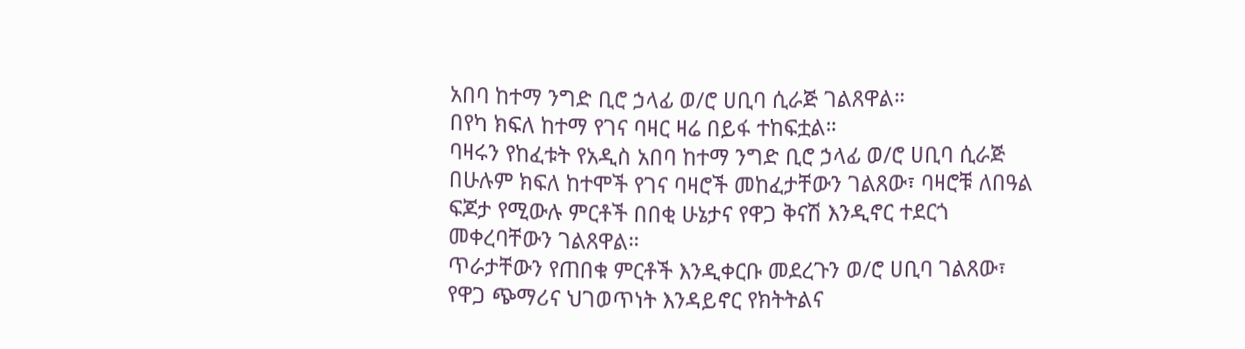አበባ ከተማ ንግድ ቢሮ ኃላፊ ወ/ሮ ሀቢባ ሲራጅ ገልጸዋል።
በየካ ክፍለ ከተማ የገና ባዛር ዛሬ በይፋ ተከፍቷል።
ባዛሩን የከፈቱት የአዲስ አበባ ከተማ ንግድ ቢሮ ኃላፊ ወ/ሮ ሀቢባ ሲራጅ በሁሉም ክፍለ ከተሞች የገና ባዛሮች መከፈታቸውን ገልጸው፣ ባዛሮቹ ለበዓል ፍጆታ የሚውሉ ምርቶች በበቂ ሁኔታና የዋጋ ቅናሽ እንዲኖር ተደርጎ መቀረባቸውን ገልጸዋል።
ጥራታቸውን የጠበቁ ምርቶች እንዲቀርቡ መደረጉን ወ/ሮ ሀቢባ ገልጸው፣ የዋጋ ጭማሪና ህገወጥነት እንዳይኖር የክትትልና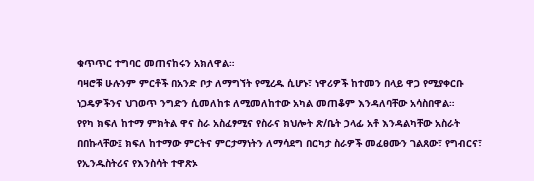ቁጥጥር ተግባር መጠናከሩን አክለዋል።
ባዛሮቹ ሁሉንም ምርቶች በአንድ ቦታ ለማግኘት የሚረዱ ሲሆኑ፣ ነዋሪዎች ከተመን በላይ ዋጋ የሚያቀርቡ ነጋዴዎችንና ህገወጥ ንግድን ሲመለከቱ ለሚመለከተው አካል መጠቆም እንዳለባቸው አሳስበዋል።
የየካ ክፍለ ከተማ ምክትል ዋና ስራ አስፈፃሚና የስራና ክህሎት ጽ/ቤት ኃላፊ አቶ እንዳልካቸው አስራት በበኩላቸው፤ ክፍለ ከተማው ምርትና ምርታማነትን ለማሳደግ በርካታ ስራዎች መፈፀሙን ገልጸው፣ የግብርና፣ የኢንዱስትሪና የእንስሳት ተዋጽኦ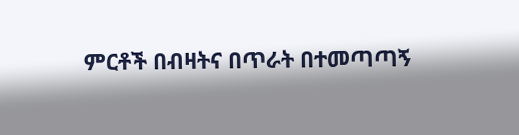ምርቶች በብዛትና በጥራት በተመጣጣኝ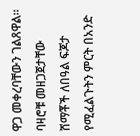ዋጋ መቀረባቸውን ገልጸዋል።
ባዛሮቹ መዘጋጀታቸው ሸማቾች ለበዓል ፍጆታ የሚፈልጉትን ምርት በአንድ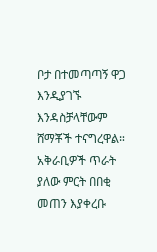ቦታ በተመጣጣኝ ዋጋ እንዲያገኙ እንዳስቻላቸውም ሸማቾች ተናግረዋል።
አቅራቢዎች ጥራት ያለው ምርት በበቂ መጠን እያቀረቡ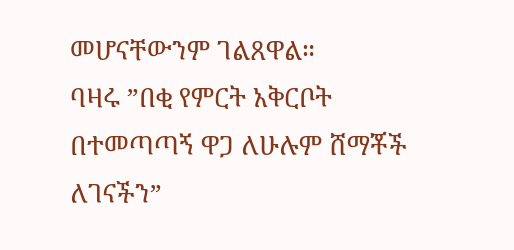መሆናቸውንም ገልጸዋል።
ባዛሩ ”በቂ የምርት አቅርቦት በተመጣጣኝ ዋጋ ለሁሉም ሸማቾች ለገናችን”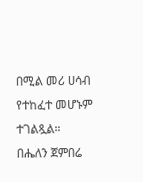በሚል መሪ ሀሳብ የተከፈተ መሆኑም ተገልጿል።
በሔለን ጀምበሬ